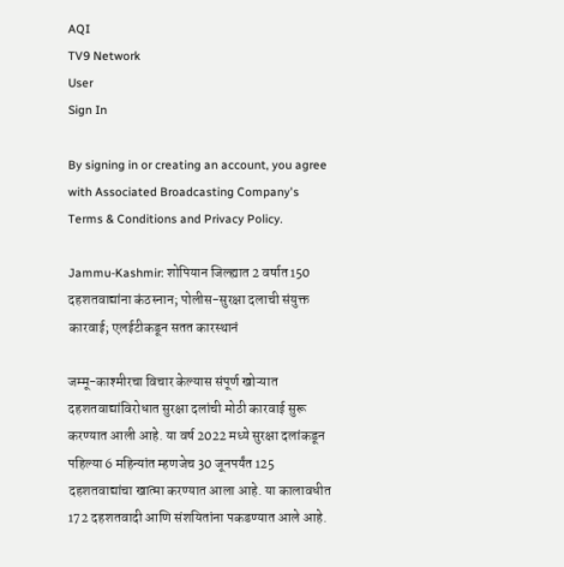AQI
TV9 Network
User
Sign In

By signing in or creating an account, you agree with Associated Broadcasting Company's Terms & Conditions and Privacy Policy.

Jammu-Kashmir: शोपियान जिल्ह्यात 2 वर्षात150 दहशतवाद्यांना कंठस्नान; पोलीस-सुरक्षा दलाची संयुक्त कारवाई; एलईटीकडून सतत कारस्थानं

जम्मू-काश्मीरचा विचार केल्यास संपूर्ण खोऱ्यात दहशतवाद्यांविरोधात सुरक्षा दलांची मोठी कारवाई सुरू करण्यात आली आहे. या वर्ष 2022 मध्ये सुरक्षा दलांकडून पहिल्या 6 महिन्यांत म्हणजेच 30 जूनपर्यंत 125 दहशतवाद्यांचा खात्मा करण्यात आला आहे. या कालावधीत 172 दहशतवादी आणि संशयितांना पकडण्यात आले आहे.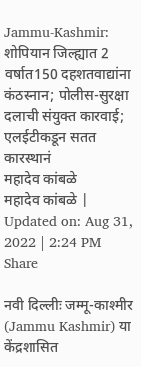Jammu-Kashmir: शोपियान जिल्ह्यात 2 वर्षात150 दहशतवाद्यांना कंठस्नान; पोलीस-सुरक्षा दलाची संयुक्त कारवाई; एलईटीकडून सतत कारस्थानं
महादेव कांबळे
महादेव कांबळे | Updated on: Aug 31, 2022 | 2:24 PM
Share

नवी दिल्लीः जम्मू-काश्मीर (Jammu Kashmir) या केंद्रशासित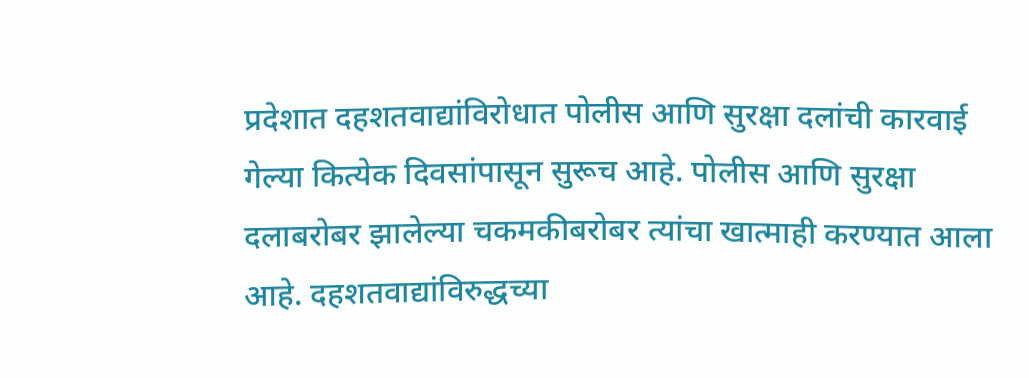प्रदेशात दहशतवाद्यांविरोधात पोलीस आणि सुरक्षा दलांची कारवाई गेल्या कित्येक दिवसांपासून सुरूच आहे. पोलीस आणि सुरक्षा दलाबरोबर झालेल्या चकमकीबरोबर त्यांचा खात्माही करण्यात आला आहे. दहशतवाद्यांविरुद्धच्या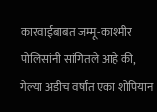कारवाईबाबत जम्मू-काश्मीर पोलिसांनी सांगितले आहे की, गेल्या अडीच वर्षांत एका शोपियान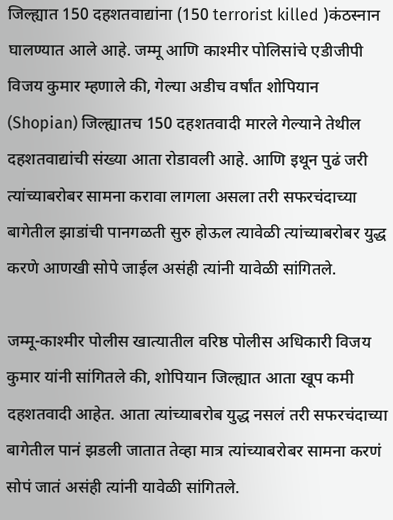जिल्ह्यात 150 दहशतवाद्यांना (150 terrorist killed )कंठस्नान घालण्यात आले आहे. जम्मू आणि काश्मीर पोलिसांचे एडीजीपी विजय कुमार म्हणाले की, गेल्या अडीच वर्षांत शोपियान (Shopian) जिल्ह्यातच 150 दहशतवादी मारले गेल्याने तेथील दहशतवाद्यांची संख्या आता रोडावली आहे. आणि इथून पुढं जरी त्यांच्याबरोबर सामना करावा लागला असला तरी सफरचंदाच्या बागेतील झाडांची पानगळती सुरु होऊल त्यावेळी त्यांच्याबरोबर युद्ध करणे आणखी सोपे जाईल असंही त्यांनी यावेळी सांगितले.

जम्मू-काश्मीर पोलीस खात्यातील वरिष्ठ पोलीस अधिकारी विजय कुमार यांनी सांगितले की, शोपियान जिल्ह्यात आता खूप कमी दहशतवादी आहेत. आता त्यांच्याबरोब युद्ध नसलं तरी सफरचंदाच्या बागेतील पानं झडली जातात तेव्हा मात्र त्यांच्याबरोबर सामना करणं सोपं जातं असंही त्यांनी यावेळी सांगितले.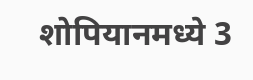शोपियानमध्ये 3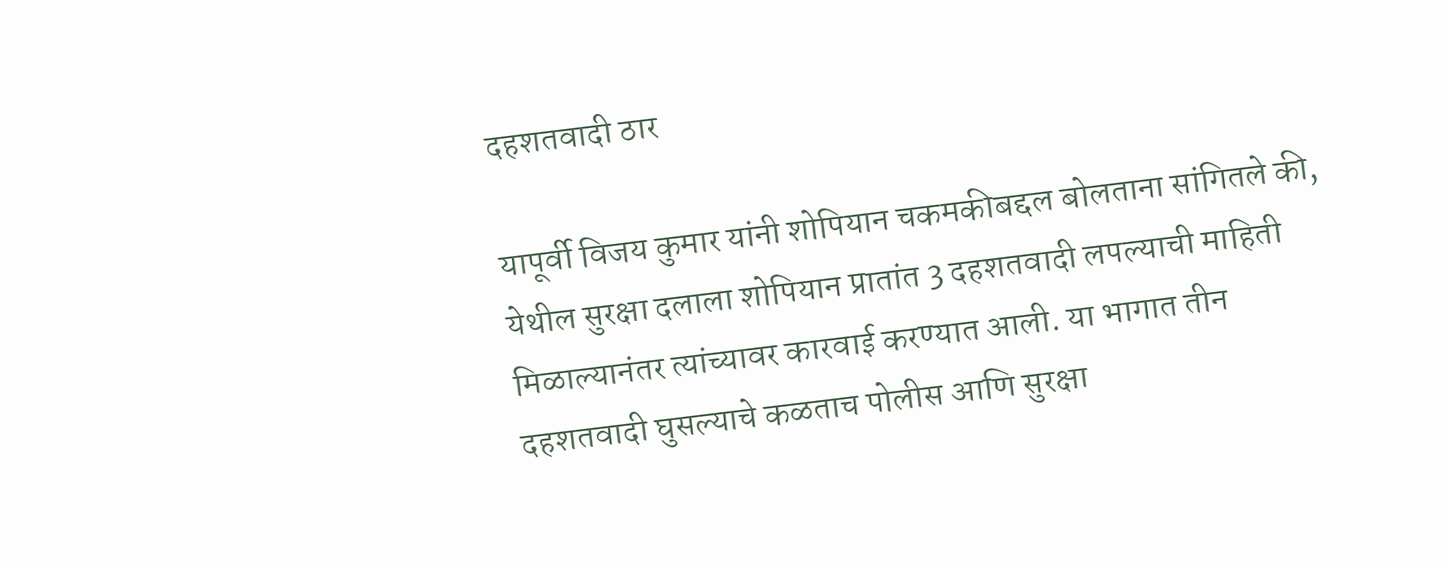दहशतवादी ठार

यापूर्वी विजय कुमार यांनी शोपियान चकमकीबद्दल बोलताना सांगितले की, येथील सुरक्षा दलाला शोपियान प्रातांत 3 दहशतवादी लपल्याची माहिती मिळाल्यानंतर त्यांच्यावर कारवाई करण्यात आली. या भागात तीन दहशतवादी घुसल्याचे कळताच पोलीस आणि सुरक्षा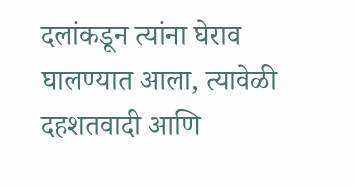दलांकडून त्यांना घेराव घालण्यात आला, त्यावेळी दहशतवादी आणि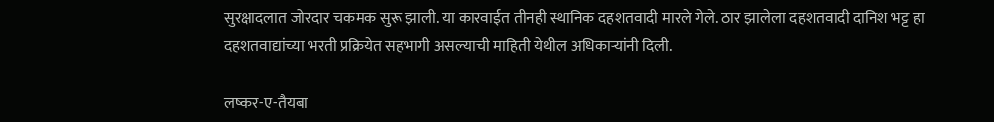सुरक्षादलात जोरदार चकमक सुरू झाली. या कारवाईत तीनही स्थानिक दहशतवादी मारले गेले. ठार झालेला दहशतवादी दानिश भट्ट हा दहशतवाद्यांच्या भरती प्रक्रियेत सहभागी असल्याची माहिती येथील अधिकाऱ्यांनी दिली.

लष्कर-ए-तैयबा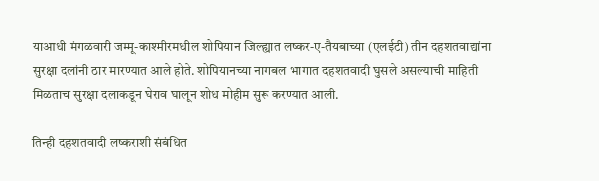याआधी मंगळवारी जम्मू-काश्मीरमधील शोपियान जिल्ह्यात लष्कर-ए-तैयबाच्या (एलईटी) तीन दहशतवाद्यांना सुरक्षा दलांनी ठार मारण्यात आले होते. शोपियानच्या नागबल भागात दहशतवादी घुसले असल्याची माहिती मिळताच सुरक्षा दलाकडून घेराव घालून शोध मोहीम सुरू करण्यात आली.

तिन्ही दहशतवादी लष्कराशी संबंधित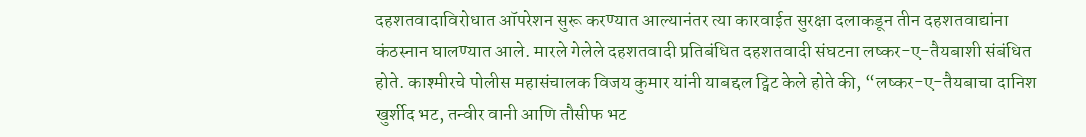दहशतवादाविरोधात ऑपरेशन सुरू करण्यात आल्यानंतर त्या कारवाईत सुरक्षा दलाकडून तीन दहशतवाद्यांना कंठस्नान घालण्यात आले. मारले गेलेले दहशतवादी प्रतिबंधित दहशतवादी संघटना लष्कर-ए-तैयबाशी संबंधित होते. काश्मीरचे पोलीस महासंचालक विजय कुमार यांनी याबद्दल ट्विट केले होते की, “लष्कर-ए-तैयबाचा दानिश खुर्शीद भट, तन्वीर वानी आणि तौसीफ भट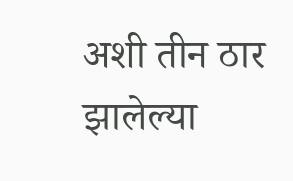अशी तीन ठार झालेल्या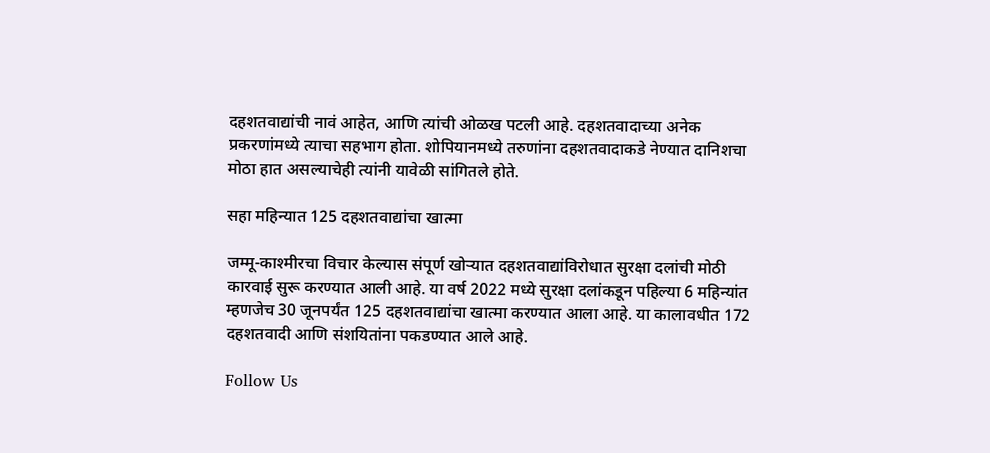दहशतवाद्यांची नावं आहेत, आणि त्यांची ओळख पटली आहे. दहशतवादाच्या अनेक प्रकरणांमध्ये त्याचा सहभाग होता. शोपियानमध्ये तरुणांना दहशतवादाकडे नेण्यात दानिशचा मोठा हात असल्याचेही त्यांनी यावेळी सांगितले होते.

सहा महिन्यात 125 दहशतवाद्यांचा खात्मा

जम्मू-काश्मीरचा विचार केल्यास संपूर्ण खोऱ्यात दहशतवाद्यांविरोधात सुरक्षा दलांची मोठी कारवाई सुरू करण्यात आली आहे. या वर्ष 2022 मध्ये सुरक्षा दलांकडून पहिल्या 6 महिन्यांत म्हणजेच 30 जूनपर्यंत 125 दहशतवाद्यांचा खात्मा करण्यात आला आहे. या कालावधीत 172 दहशतवादी आणि संशयितांना पकडण्यात आले आहे.

Follow Us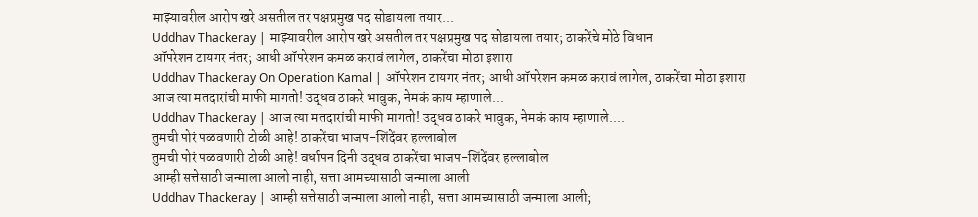माझ्यावरील आरोप खरे असतील तर पक्षप्रमुख पद सोडायला तयार...
Uddhav Thackeray | माझ्यावरील आरोप खरे असतील तर पक्षप्रमुख पद सोडायला तयार; ठाकरेंचे मोठे विधान
ऑपरेशन टायगर नंतर; आधी ऑपरेशन कमळ करावं लागेल, ठाकरेंचा मोठा इशारा
Uddhav Thackeray On Operation Kamal | ऑपरेशन टायगर नंतर; आधी ऑपरेशन कमळ करावं लागेल, ठाकरेंचा मोठा इशारा
आज त्या मतदारांची माफी मागतो! उद्धव ठाकरे भावुक, नेमकं काय म्हाणाले...
Uddhav Thackeray | आज त्या मतदारांची माफी मागतो! उद्धव ठाकरे भावुक, नेमकं काय म्हाणाले....
तुमची पोरं पळवणारी टोळी आहे! ठाकरेंचा भाजप-शिंदेंवर हल्लाबोल
तुमची पोरं पळवणारी टोळी आहे! वर्धापन दिनी उद्धव ठाकरेंचा भाजप-शिंदेंवर हल्लाबोल
आम्ही सत्तेसाठी जन्माला आलो नाही, सत्ता आमच्यासाठी जन्माला आली
Uddhav Thackeray | आम्ही सत्तेसाठी जन्माला आलो नाही, सत्ता आमच्यासाठी जन्माला आली;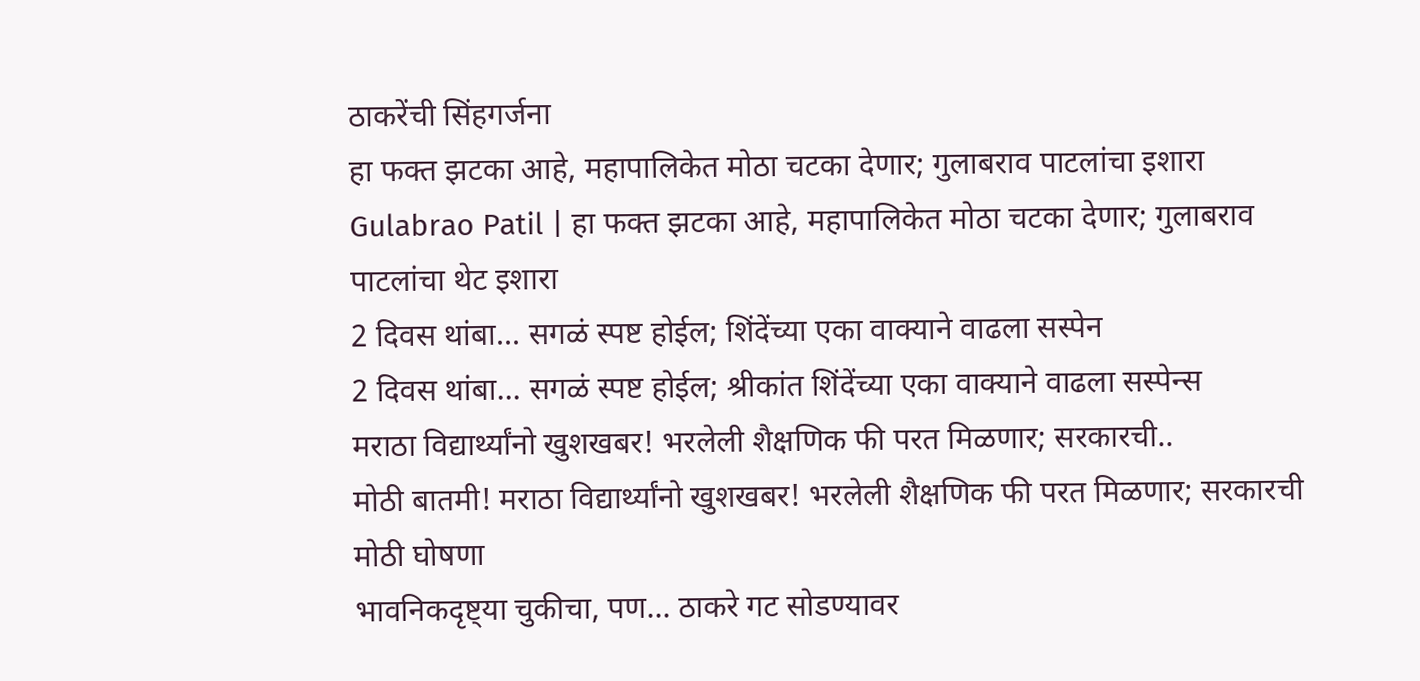ठाकरेंची सिंहगर्जना
हा फक्त झटका आहे, महापालिकेत मोठा चटका देणार; गुलाबराव पाटलांचा इशारा
Gulabrao Patil | हा फक्त झटका आहे, महापालिकेत मोठा चटका देणार; गुलाबराव पाटलांचा थेट इशारा
2 दिवस थांबा... सगळं स्पष्ट होईल; शिंदेंच्या एका वाक्याने वाढला सस्पेन
2 दिवस थांबा... सगळं स्पष्ट होईल; श्रीकांत शिंदेंच्या एका वाक्याने वाढला सस्पेन्स
मराठा विद्यार्थ्यांनो खुशखबर! भरलेली शैक्षणिक फी परत मिळणार; सरकारची..
मोठी बातमी! मराठा विद्यार्थ्यांनो खुशखबर! भरलेली शैक्षणिक फी परत मिळणार; सरकारची मोठी घोषणा
भावनिकदृष्ट्या चुकीचा, पण... ठाकरे गट सोडण्यावर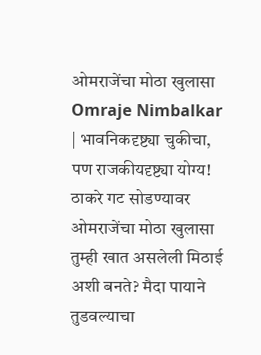ओमराजेंचा मोठा खुलासा
Omraje Nimbalkar | भावनिकदृष्ट्या चुकीचा, पण राजकीयदृष्ट्या योग्य! ठाकरे गट सोडण्यावर ओमराजेंचा मोठा खुलासा
तुम्ही खात असलेली मिठाई अशी बनते? मैदा पायाने तुडवल्याचा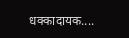धक्कादायक....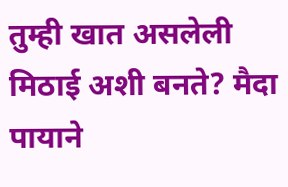तुम्ही खात असलेली मिठाई अशी बनते? मैदा पायाने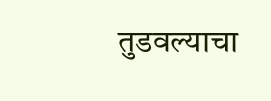तुडवल्याचा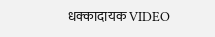धक्कादायक VIDEO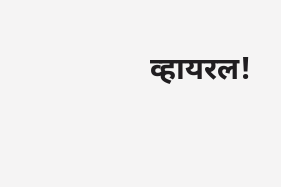व्हायरल!